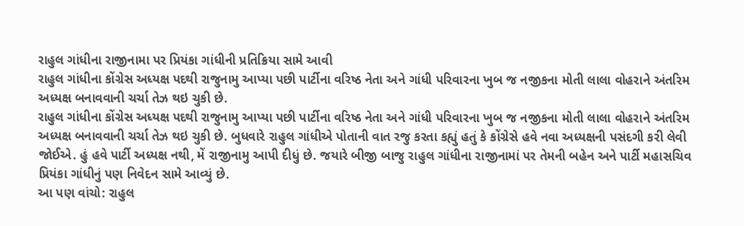રાહુલ ગાંધીના રાજીનામા પર પ્રિયંકા ગાંધીની પ્રતિક્રિયા સામે આવી
રાહુલ ગાંધીના કોંગ્રેસ અધ્યક્ષ પદથી રાજુનામુ આપ્યા પછી પાર્ટીના વરિષ્ઠ નેતા અને ગાંધી પરિવારના ખુબ જ નજીકના મોતી લાલા વોહરાને અંતરિમ અધ્યક્ષ બનાવવાની ચર્ચા તેઝ થઇ ચુકી છે.
રાહુલ ગાંધીના કોંગ્રેસ અધ્યક્ષ પદથી રાજુનામુ આપ્યા પછી પાર્ટીના વરિષ્ઠ નેતા અને ગાંધી પરિવારના ખુબ જ નજીકના મોતી લાલા વોહરાને અંતરિમ અધ્યક્ષ બનાવવાની ચર્ચા તેઝ થઇ ચુકી છે. બુધવારે રાહુલ ગાંધીએ પોતાની વાત રજુ કરતા કહ્યું હતું કે કોંગ્રેસે હવે નવા અધ્યક્ષની પસંદગી કરી લેવી જોઈએ. હું હવે પાર્ટી અધ્યક્ષ નથી, મેં રાજીનામુ આપી દીધું છે. જયારે બીજી બાજુ રાહુલ ગાંધીના રાજીનામાં પર તેમની બહેન અને પાર્ટી મહાસચિવ પ્રિયંકા ગાંધીનું પણ નિવેદન સામે આવ્યું છે.
આ પણ વાંચો: રાહુલ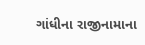ગાંધીના રાજીનામાના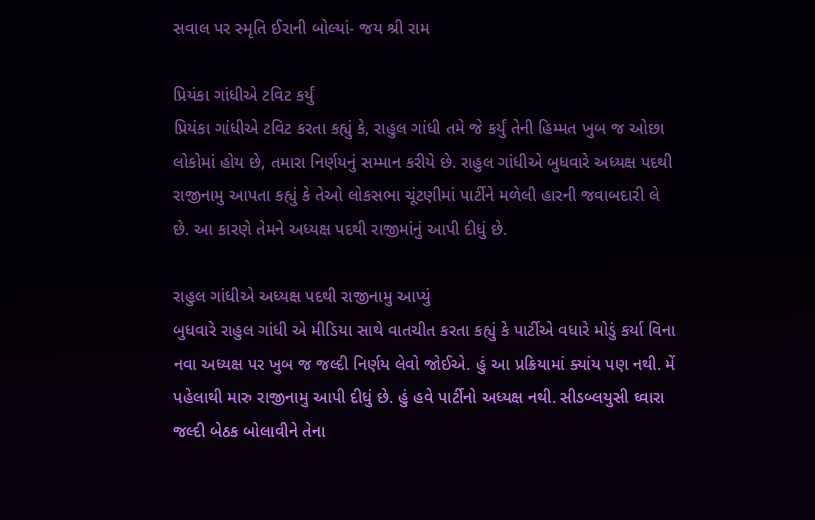સવાલ પર સ્મૃતિ ઈરાની બોલ્યાં- જય શ્રી રામ

પ્રિયંકા ગાંધીએ ટવિટ કર્યું
પ્રિયંકા ગાંધીએ ટવિટ કરતા કહ્યું કે, રાહુલ ગાંધી તમે જે કર્યું તેની હિમ્મત ખુબ જ ઓછા લોકોમાં હોય છે, તમારા નિર્ણયનું સમ્માન કરીયે છે. રાહુલ ગાંધીએ બુધવારે અધ્યક્ષ પદથી રાજીનામુ આપતા કહ્યું કે તેઓ લોકસભા ચૂંટણીમાં પાર્ટીને મળેલી હારની જવાબદારી લે છે. આ કારણે તેમને અધ્યક્ષ પદથી રાજીમાંનું આપી દીધું છે.

રાહુલ ગાંધીએ અધ્યક્ષ પદથી રાજીનામુ આપ્યું
બુધવારે રાહુલ ગાંધી એ મીડિયા સાથે વાતચીત કરતા કહ્યું કે પાર્ટીએ વધારે મોડું કર્યા વિના નવા અધ્યક્ષ પર ખુબ જ જલ્દી નિર્ણય લેવો જોઈએ. હું આ પ્રક્રિયામાં ક્યાંય પણ નથી. મેં પહેલાથી મારુ રાજીનામુ આપી દીધું છે. હું હવે પાર્ટીનો અધ્યક્ષ નથી. સીડબ્લયુસી ઘ્વારા જલ્દી બેઠક બોલાવીને તેના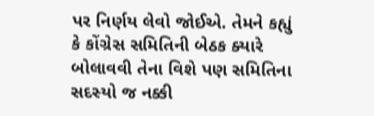પર નિર્ણય લેવો જોઈએ. તેમને કહ્યું કે કોંગ્રેસ સમિતિની બેઠક ક્યારે બોલાવવી તેના વિશે પણ સમિતિના સદસ્યો જ નક્કી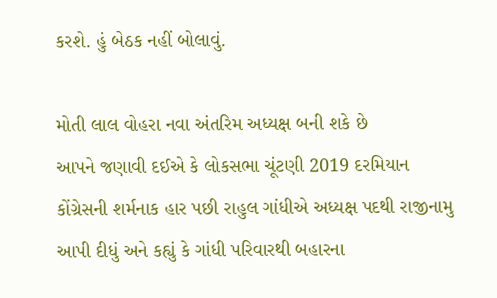કરશે. હું બેઠક નહીં બોલાવું.

મોતી લાલ વોહરા નવા અંતરિમ અધ્યક્ષ બની શકે છે
આપને જણાવી દઈએ કે લોકસભા ચૂંટણી 2019 દરમિયાન કોંગ્રેસની શર્મનાક હાર પછી રાહુલ ગાંધીએ અધ્યક્ષ પદથી રાજીનામુ આપી દીધું અને કહ્યું કે ગાંધી પરિવારથી બહારના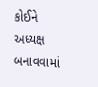કોઈને અધ્યક્ષ બનાવવામાં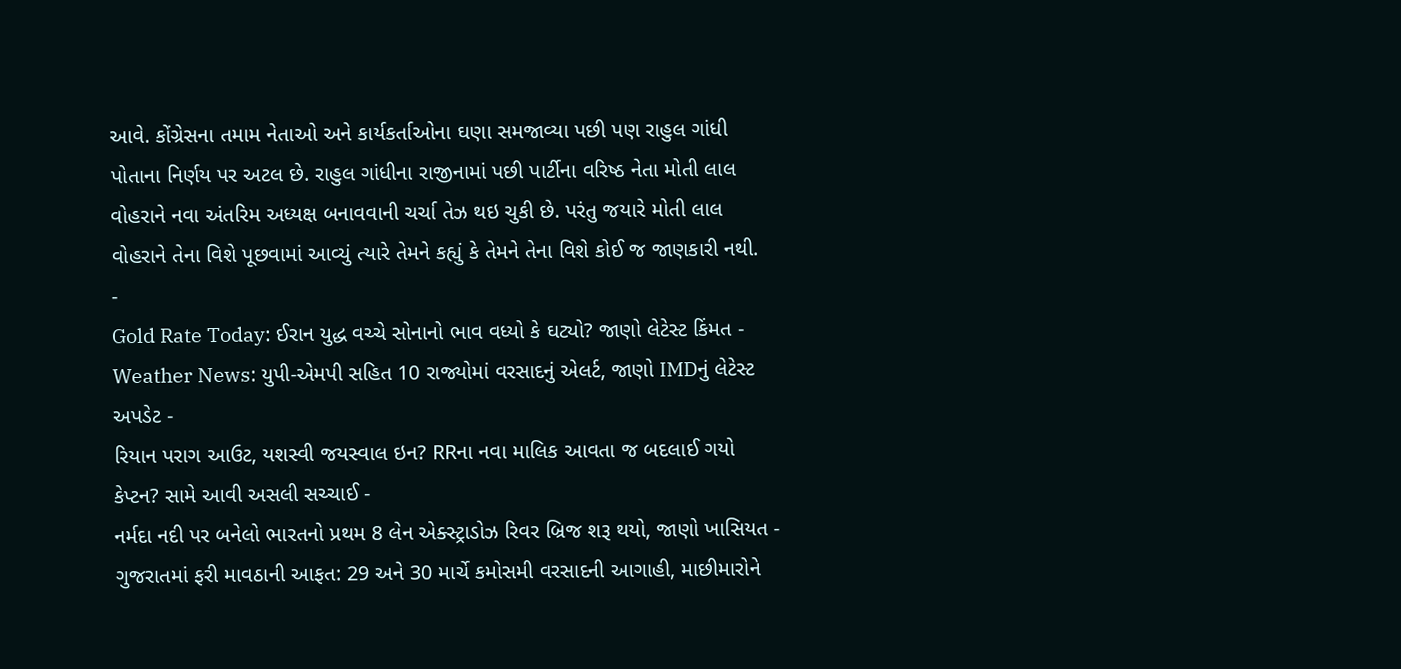આવે. કોંગ્રેસના તમામ નેતાઓ અને કાર્યકર્તાઓના ઘણા સમજાવ્યા પછી પણ રાહુલ ગાંધી પોતાના નિર્ણય પર અટલ છે. રાહુલ ગાંધીના રાજીનામાં પછી પાર્ટીના વરિષ્ઠ નેતા મોતી લાલ વોહરાને નવા અંતરિમ અધ્યક્ષ બનાવવાની ચર્ચા તેઝ થઇ ચુકી છે. પરંતુ જયારે મોતી લાલ વોહરાને તેના વિશે પૂછવામાં આવ્યું ત્યારે તેમને કહ્યું કે તેમને તેના વિશે કોઈ જ જાણકારી નથી.
-
Gold Rate Today: ઈરાન યુદ્ધ વચ્ચે સોનાનો ભાવ વધ્યો કે ઘટ્યો? જાણો લેટેસ્ટ કિંમત -
Weather News: યુપી-એમપી સહિત 10 રાજ્યોમાં વરસાદનું એલર્ટ, જાણો IMDનું લેટેસ્ટ અપડેટ -
રિયાન પરાગ આઉટ, યશસ્વી જયસ્વાલ ઇન? RRના નવા માલિક આવતા જ બદલાઈ ગયો કેપ્ટન? સામે આવી અસલી સચ્ચાઈ -
નર્મદા નદી પર બનેલો ભારતનો પ્રથમ 8 લેન એક્સ્ટ્રાડોઝ રિવર બ્રિજ શરૂ થયો, જાણો ખાસિયત -
ગુજરાતમાં ફરી માવઠાની આફત: 29 અને 30 માર્ચે કમોસમી વરસાદની આગાહી, માછીમારોને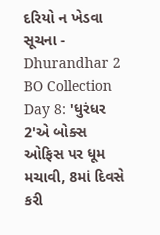દરિયો ન ખેડવા સૂચના -
Dhurandhar 2 BO Collection Day 8: 'ધુરંધર 2'એ બોક્સ ઓફિસ પર ધૂમ મચાવી, 8માં દિવસે કરી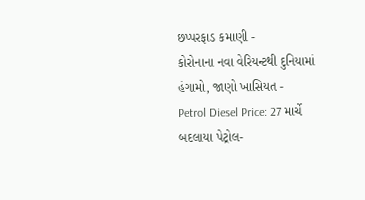છપ્પરફાડ કમાણી -
કોરોનાના નવા વેરિયન્ટથી દુનિયામાં હંગામો, જાણો ખાસિયત -
Petrol Diesel Price: 27 માર્ચે બદલાયા પેટ્રોલ-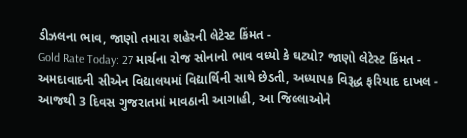ડીઝલના ભાવ, જાણો તમારા શહેરની લેટેસ્ટ કિંમત -
Gold Rate Today: 27 માર્ચના રોજ સોનાનો ભાવ વધ્યો કે ઘટ્યો? જાણો લેટેસ્ટ કિંમત -
અમદાવાદની સીએન વિદ્યાલયમાં વિદ્યાર્થિની સાથે છેડતી, અધ્યાપક વિરૂદ્ધ ફરિયાદ દાખલ -
આજથી 3 દિવસ ગુજરાતમાં માવઠાની આગાહી, આ જિલ્લાઓને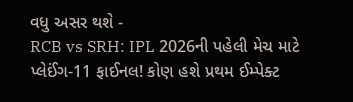વધુ અસર થશે -
RCB vs SRH: IPL 2026ની પહેલી મેચ માટે પ્લેઈંગ-11 ફાઈનલ! કોણ હશે પ્રથમ ઈમ્પેક્ટ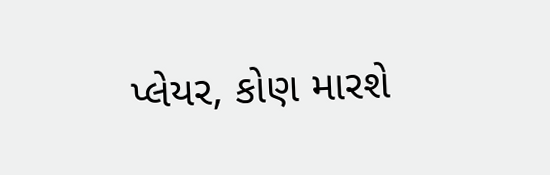પ્લેયર, કોણ મારશે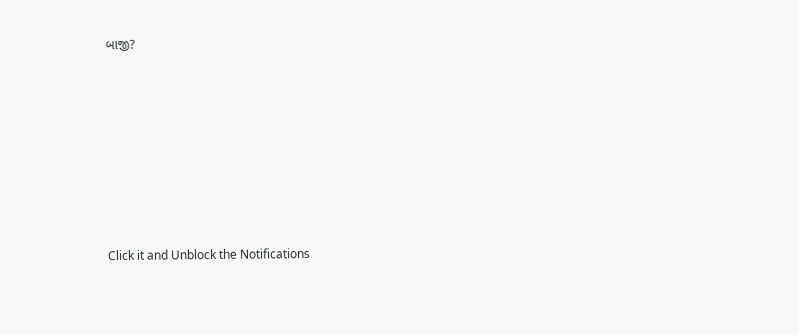બાજી?









Click it and Unblock the Notifications